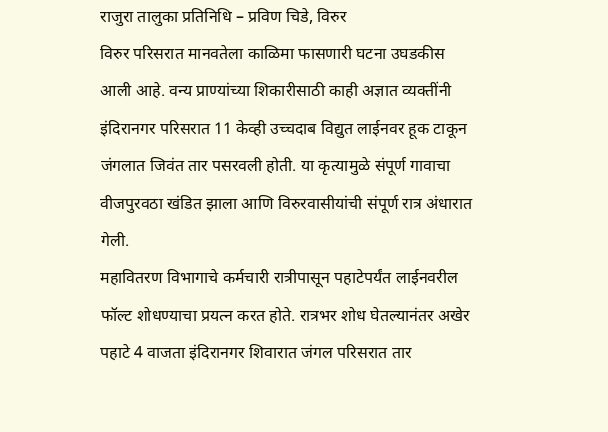राजुरा तालुका प्रतिनिधि – प्रविण चिडे, विरुर
विरुर परिसरात मानवतेला काळिमा फासणारी घटना उघडकीस आली आहे. वन्य प्राण्यांच्या शिकारीसाठी काही अज्ञात व्यक्तींनी इंदिरानगर परिसरात 11 केव्ही उच्चदाब विद्युत लाईनवर हूक टाकून जंगलात जिवंत तार पसरवली होती. या कृत्यामुळे संपूर्ण गावाचा वीजपुरवठा खंडित झाला आणि विरुरवासीयांची संपूर्ण रात्र अंधारात गेली.
महावितरण विभागाचे कर्मचारी रात्रीपासून पहाटेपर्यंत लाईनवरील फॉल्ट शोधण्याचा प्रयत्न करत होते. रात्रभर शोध घेतल्यानंतर अखेर पहाटे 4 वाजता इंदिरानगर शिवारात जंगल परिसरात तार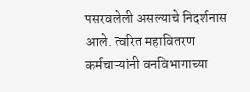पसरवलेली असल्याचे निदर्शनास आले. त्वरित महावितरण कर्मचाऱ्यांनी वनविभागाच्या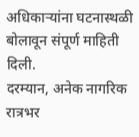अधिकाऱ्यांना घटनास्थळी बोलावून संपूर्ण माहिती दिली.
दरम्यान, अनेक नागरिक रात्रभर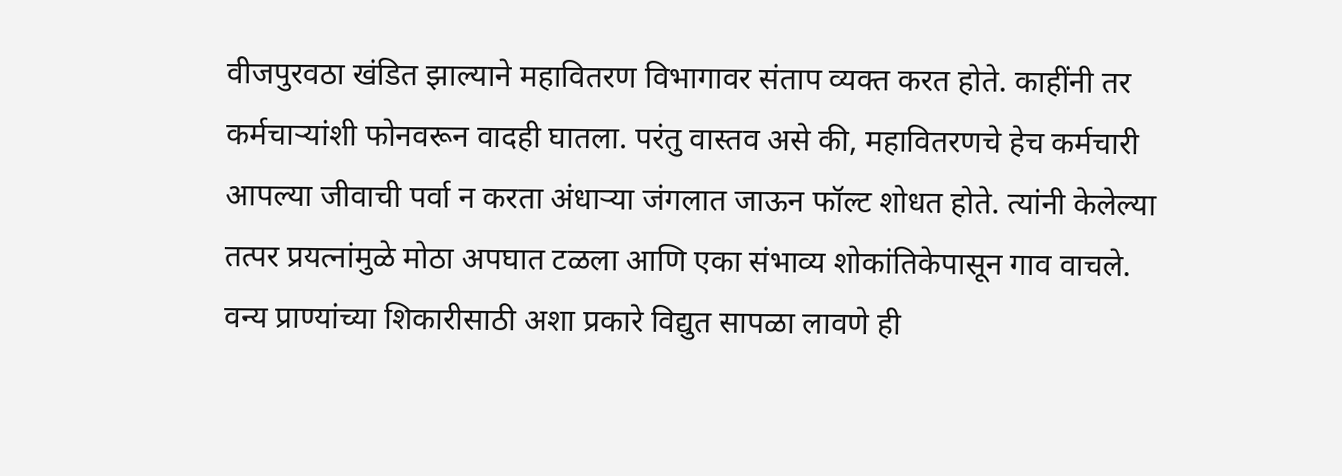वीजपुरवठा खंडित झाल्याने महावितरण विभागावर संताप व्यक्त करत होते. काहींनी तर कर्मचाऱ्यांशी फोनवरून वादही घातला. परंतु वास्तव असे की, महावितरणचे हेच कर्मचारी आपल्या जीवाची पर्वा न करता अंधाऱ्या जंगलात जाऊन फॉल्ट शोधत होते. त्यांनी केलेल्या तत्पर प्रयत्नांमुळे मोठा अपघात टळला आणि एका संभाव्य शोकांतिकेपासून गाव वाचले.
वन्य प्राण्यांच्या शिकारीसाठी अशा प्रकारे विद्युत सापळा लावणे ही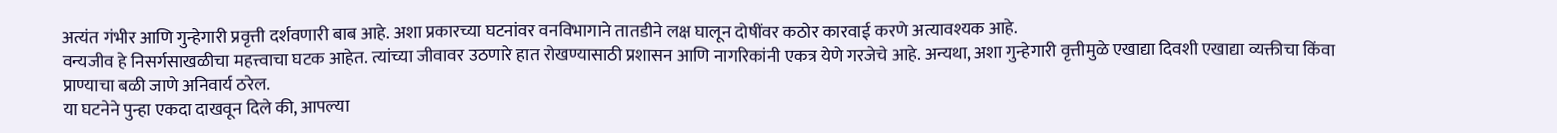अत्यंत गंभीर आणि गुन्हेगारी प्रवृत्ती दर्शवणारी बाब आहे. अशा प्रकारच्या घटनांवर वनविभागाने तातडीने लक्ष घालून दोषींवर कठोर कारवाई करणे अत्यावश्यक आहे.
वन्यजीव हे निसर्गसाखळीचा महत्त्वाचा घटक आहेत. त्यांच्या जीवावर उठणारे हात रोखण्यासाठी प्रशासन आणि नागरिकांनी एकत्र येणे गरजेचे आहे. अन्यथा, अशा गुन्हेगारी वृत्तीमुळे एखाद्या दिवशी एखाद्या व्यक्तीचा किंवा प्राण्याचा बळी जाणे अनिवार्य ठरेल.
या घटनेने पुन्हा एकदा दाखवून दिले की, आपल्या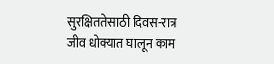सुरक्षिततेसाठी दिवस-रात्र जीव धोक्यात घालून काम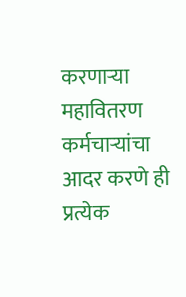करणाऱ्या महावितरण कर्मचाऱ्यांचा आदर करणे ही प्रत्येक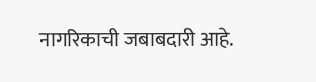नागरिकाची जबाबदारी आहे.